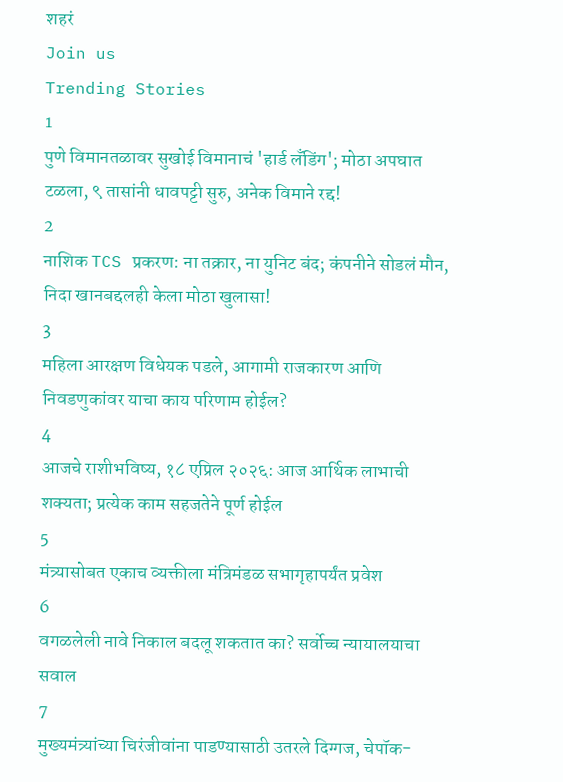शहरं
Join us
Trending Stories
1
पुणे विमानतळावर सुखोई विमानाचं 'हार्ड लँडिंग'; मोठा अपघात टळला, ९ तासांनी धावपट्टी सुरु, अनेक विमाने रद्द!
2
नाशिक TCS प्रकरण: ना तक्रार, ना युनिट बंद; कंपनीने सोडलं मौन, निदा खानबद्दलही केला मोठा खुलासा!
3
महिला आरक्षण विधेयक पडले, आगामी राजकारण आणि निवडणुकांवर याचा काय परिणाम होईल?
4
आजचे राशीभविष्य, १८ एप्रिल २०२६: आज आर्थिक लाभाची शक्यता; प्रत्येक काम सहजतेने पूर्ण होईल
5
मंत्र्यासोबत एकाच व्यक्तीला मंत्रिमंडळ सभागृहापर्यंत प्रवेश
6
वगळलेली नावे निकाल बदलू शकतात का? सर्वोच्च न्यायालयाचा सवाल
7
मुख्यमंत्र्यांच्या चिरंजीवांना पाडण्यासाठी उतरले दिग्गज, चेपॉक-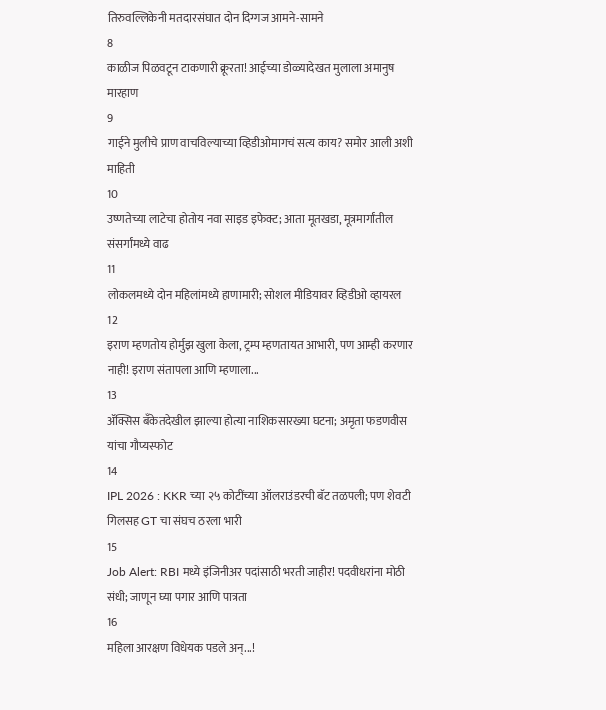तिरुवल्लिकेनी मतदारसंघात दोन दिग्गज आमने-सामने
8
काळीज पिळवटून टाकणारी क्रूरता! आईच्या डोळ्यादेखत मुलाला अमानुष मारहाण
9
गाईने मुलीचे प्राण वाचविल्याच्या व्हिडीओमागचं सत्य काय? समोर आली अशी माहिती
10
उष्णतेच्या लाटेचा होतोय नवा साइड इफेक्ट; आता मूतखडा, मूत्रमार्गांतील संसर्गांमध्ये वाढ
11
लोकलमध्ये दोन महिलांमध्ये हाणामारी; सोशल मीडियावर व्हिडीओ व्हायरल
12
इराण म्हणतोय होर्मुझ खुला केला, ट्रम्प म्हणतायत आभारी, पण आम्ही करणार नाही! इराण संतापला आणि म्हणाला...
13
ॲक्सिस बँकेतदेखील झाल्या होत्या नाशिकसारख्या घटना; अमृता फडणवीस यांचा गौप्यस्फोट
14
IPL 2026 : KKR च्या २५ कोटींच्या ऑलराउंडरची बॅट तळपली; पण शेवटी गिलसह GT चा संघच ठरला भारी
15
Job Alert: RBI मध्ये इंजिनीअर पदांसाठी भरती जाहीर! पदवीधरांना मोठी संधी; जाणून घ्या पगार आणि पात्रता
16
महिला आरक्षण विधेयक पडले अन्...!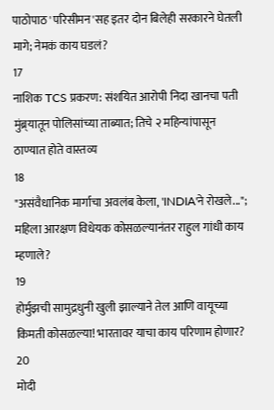पाठोपाठ 'परिसीमन'सह इतर दोन बिलेही सरकारने घेतली मागे; नेमकं काय घडलं?
17
नाशिक TCS प्रकरण: संशयित आरोपी निदा खानचा पती मुंब्र्यातून पोलिसांच्या ताब्यात; तिचे २ महिन्यांपासून ठाण्यात होते वास्तव्य
18
"असंवैधानिक मार्गाचा अवलंब केला, 'INDIA'ने रोखले..."; महिला आरक्षण विधेयक कोसळल्यानंतर राहुल गांधी काय म्हणाले?
19
होर्मुझची सामुद्रधुनी खुली झाल्याने तेल आणि वायूच्या किमती कोसळल्या! भारतावर याचा काय परिणाम होणार?
20
मोदी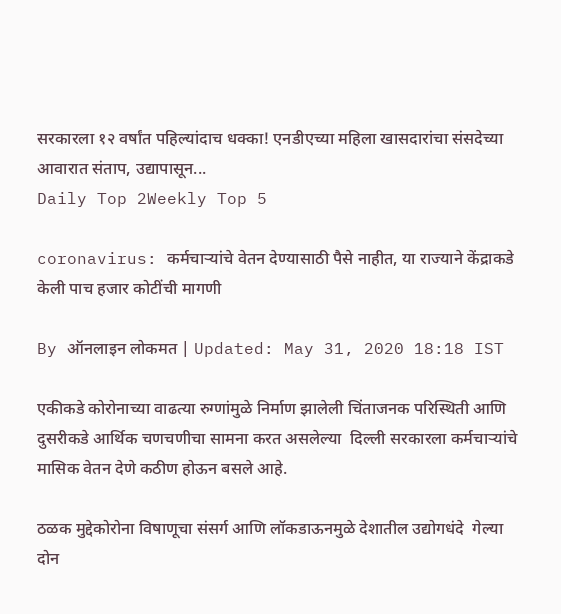सरकारला १२ वर्षांत पहिल्यांदाच धक्का! एनडीएच्या महिला खासदारांचा संसदेच्या आवारात संताप, उद्यापासून...
Daily Top 2Weekly Top 5

coronavirus: कर्मचाऱ्यांचे वेतन देण्यासाठी पैसे नाहीत, या राज्याने केंद्राकडे केली पाच हजार कोटींची मागणी

By ऑनलाइन लोकमत | Updated: May 31, 2020 18:18 IST

एकीकडे कोरोनाच्या वाढत्या रुग्णांमुळे निर्माण झालेली चिंताजनक परिस्थिती आणि दुसरीकडे आर्थिक चणचणीचा सामना करत असलेल्या  दिल्ली सरकारला कर्मचाऱ्यांचे मासिक वेतन देणे कठीण होऊन बसले आहे.

ठळक मुद्देकोरोना विषाणूचा संसर्ग आणि लॉकडाऊनमुळे देशातील उद्योगधंदे  गेल्या दोन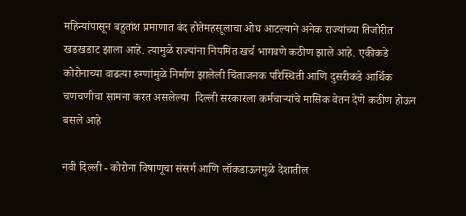महिन्यांपासून बहुतांश प्रमाणात बंद होतेमहसूलाचा ओघ आटल्याने अनेक राज्यांच्या तिजोरीत खडखडाट झाला आहे. त्यामुळे राज्यांना नियमित खर्च भागवणे कठीण झाले आहे. एकीकडे कोरोनाच्या वाढत्या रुग्णांमुळे निर्माण झालेली चिंताजनक परिस्थिती आणि दुसरीकडे आर्थिक चणचणीचा सामना करत असलेल्या  दिल्ली सरकारला कर्मचाऱ्यांचे मासिक वेतन देणे कठीण होऊन बसले आहे

नवी दिल्ली - कोरोना विषाणूचा संसर्ग आणि लॉकडाऊनमुळे देशातील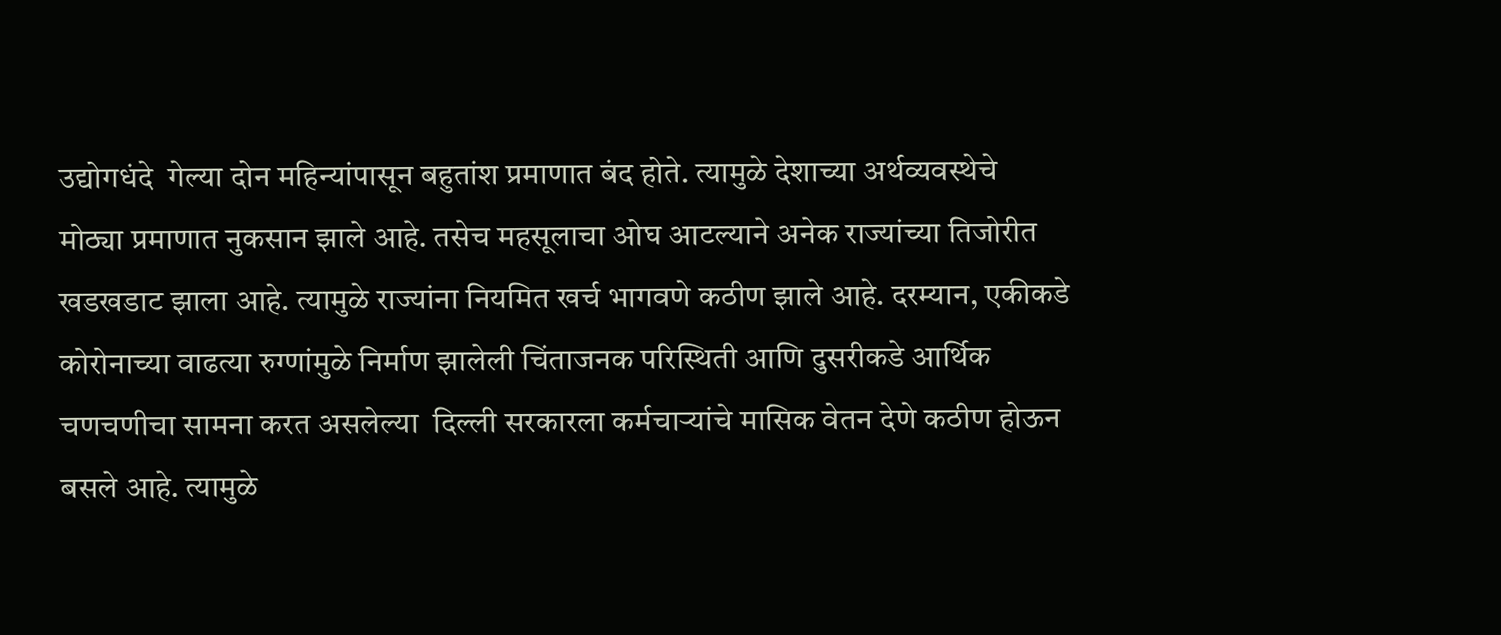उद्योगधंदे  गेल्या दोन महिन्यांपासून बहुतांश प्रमाणात बंद होते. त्यामुळे देशाच्या अर्थव्यवस्थेचे मोठ्या प्रमाणात नुकसान झाले आहे. तसेच महसूलाचा ओघ आटल्याने अनेक राज्यांच्या तिजोरीत खडखडाट झाला आहे. त्यामुळे राज्यांना नियमित खर्च भागवणे कठीण झाले आहे. दरम्यान, एकीकडे कोरोनाच्या वाढत्या रुग्णांमुळे निर्माण झालेली चिंताजनक परिस्थिती आणि दुसरीकडे आर्थिक चणचणीचा सामना करत असलेल्या  दिल्ली सरकारला कर्मचाऱ्यांचे मासिक वेतन देणे कठीण होऊन बसले आहे. त्यामुळे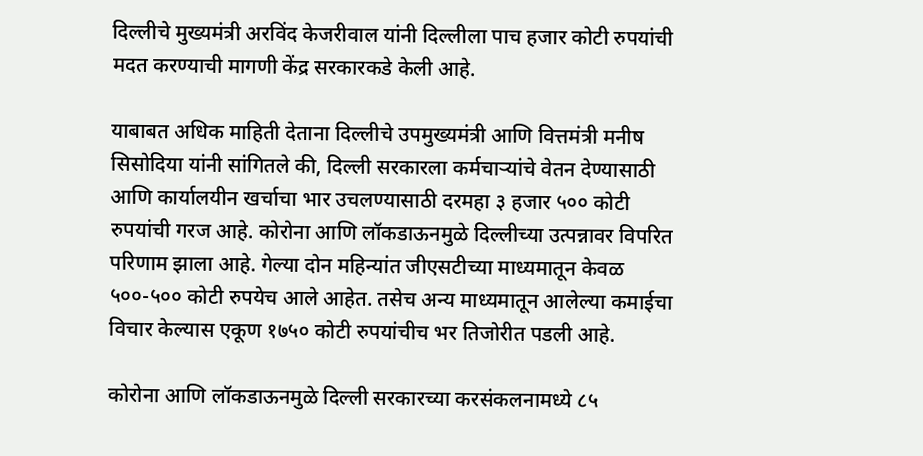दिल्लीचे मुख्यमंत्री अरविंद केजरीवाल यांनी दिल्लीला पाच हजार कोटी रुपयांची मदत करण्याची मागणी केंद्र सरकारकडे केली आहे.

याबाबत अधिक माहिती देताना दिल्लीचे उपमुख्यमंत्री आणि वित्तमंत्री मनीष सिसोदिया यांनी सांगितले की, दिल्ली सरकारला कर्मचाऱ्यांचे वेतन देण्यासाठी आणि कार्यालयीन खर्चाचा भार उचलण्यासाठी दरमहा ३ हजार ५०० कोटी रुपयांची गरज आहे. कोरोना आणि लॉकडाऊनमुळे दिल्लीच्या उत्पन्नावर विपरित परिणाम झाला आहे. गेल्या दोन महिन्यांत जीएसटीच्या माध्यमातून केवळ ५००-५०० कोटी रुपयेच आले आहेत. तसेच अन्य माध्यमातून आलेल्या कमाईचा विचार केल्यास एकूण १७५० कोटी रुपयांचीच भर तिजोरीत पडली आहे.

कोरोना आणि लॉकडाऊनमुळे दिल्ली सरकारच्या करसंकलनामध्ये ८५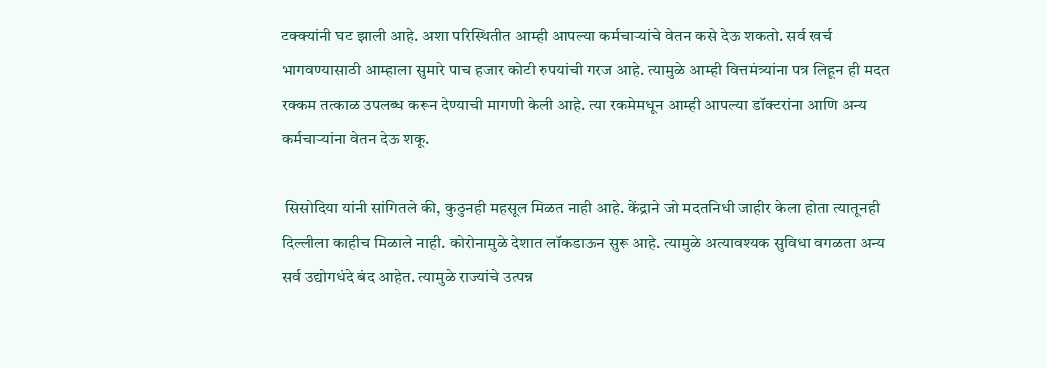टक्क्यांनी घट झाली आहे. अशा परिस्थितीत आम्ही आपल्या कर्मचाऱ्यांचे वेतन कसे देऊ शकतो. सर्व खर्च भागवण्यासाठी आम्हाला सुमारे पाच हजार कोटी रुपयांची गरज आहे. त्यामुळे आम्ही वित्तमंत्र्यांना पत्र लिहून ही मदत रक्कम तत्काळ उपलब्ध करून देण्याची मागणी केली आहे. त्या रकमेमधून आम्ही आपल्या डॉक्टरांना आणि अन्य कर्मचाऱ्यांना वेतन देऊ शकू.

 सिसोदिया यांनी सांगितले की, कुठुनही महसूल मिळत नाही आहे. केंद्राने जो मदतनिधी जाहीर केला होता त्यातूनही दिल्लीला काहीच मिळाले नाही. कोरोनामुळे देशात लॉकडाऊन सुरू आहे. त्यामुळे अत्यावश्यक सुविधा वगळता अन्य सर्व उद्योगधंदे बंद आहेत. त्यामुळे राज्यांचे उत्पन्न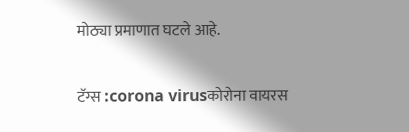मोठ्या प्रमाणात घटले आहे.

टॅग्स :corona virusकोरोना वायरस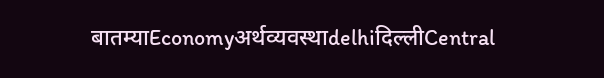बातम्याEconomyअर्थव्यवस्थाdelhiदिल्लीCentral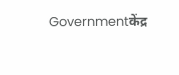Governmentकेंद्र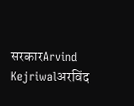सरकारArvind Kejriwalअरविंद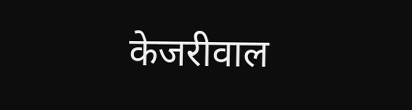केजरीवाल